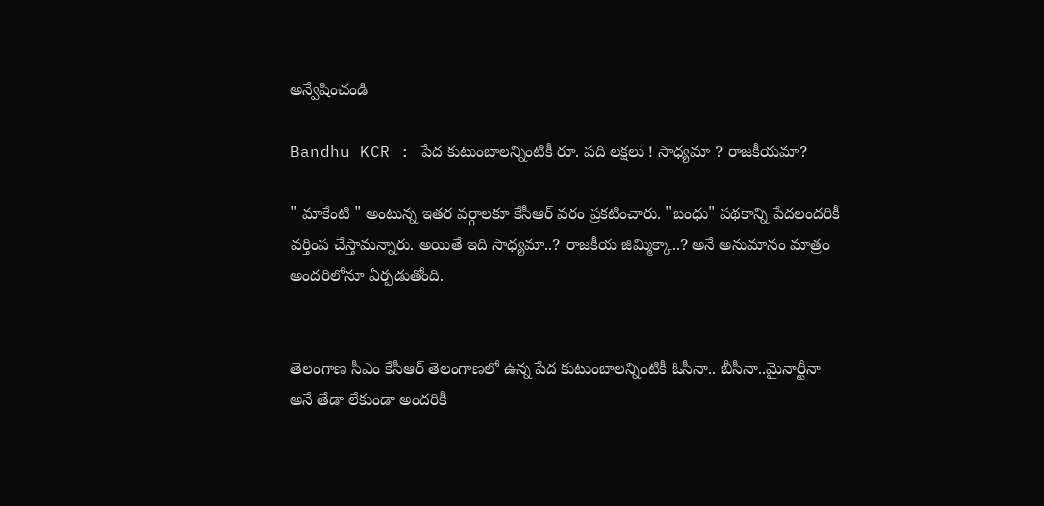అన్వేషించండి

Bandhu KCR : పేద కుటుంబాలన్నింటికీ రూ. పది ల‌క్షలు ! సాధ్యమా ? రాజకీయమా?

" మాకేంటి " అంటున్న ఇతర వర్గాలకూ కేసీఆర్ వరం ప్రకటించారు. "బంధు" పథకాన్ని పేదలందరికీ వర్తింప చేస్తామన్నారు. అయితే ఇది సాధ్యమా..? రాజకీయ జిమ్మిక్కా..? అనే అనుమానం మాత్రం అందరిలోనూ ఏర్పడుతోంది.


తెలంగాణ సీఎం కేసీఆర్ తెలంగాణలో ఉన్న పేద కుటుంబాలన్నింటికీ ఓసీనా.. బీసీనా..మైనార్టీనా అనే తేడా లేకుండా అందరికీ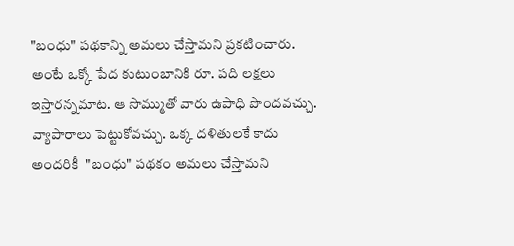"బంధు" పథకాన్ని అమలు చేస్తామని ప్రకటించారు. అంటే ఒక్కో పేద కుటుంబానికి రూ. పది లక్షలు ఇస్తారన్నమాట. ఆ సొమ్ముతో వారు ఉపాధి పొందవచ్చు.  వ్యాపారాలు పెట్టుకోవచ్చు. ఒక్క దళితులకే కాదు అందరికీ  "బంధు" పథకం అమలు చేస్తామని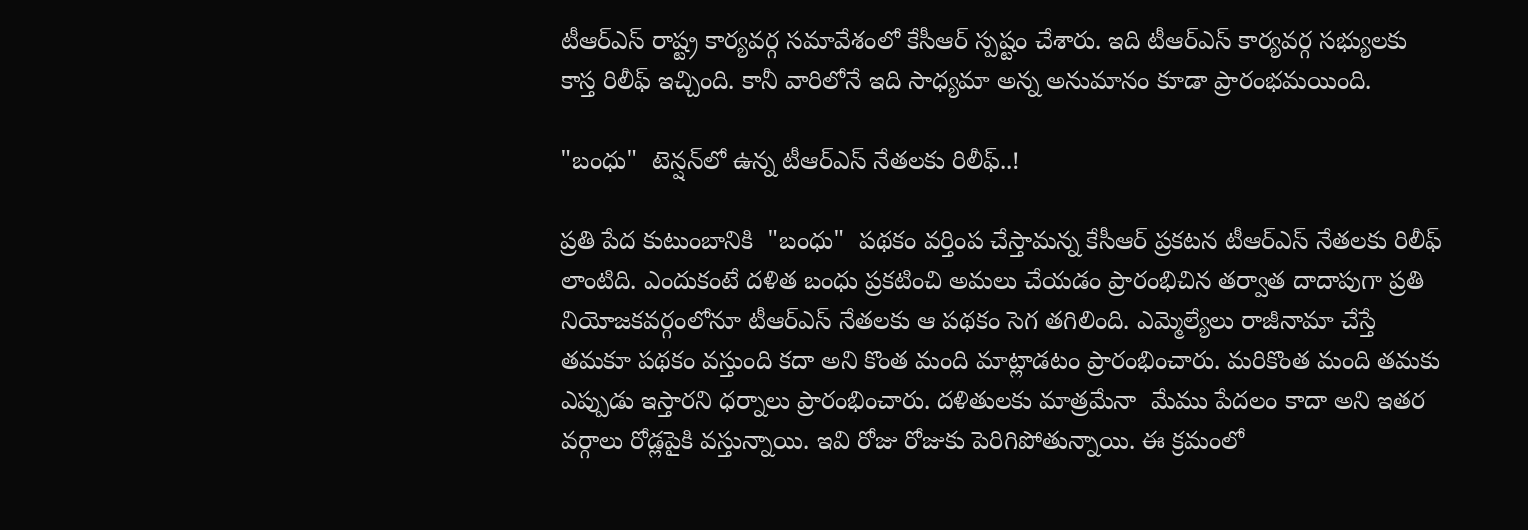టీఆర్ఎస్ రాష్ట్ర కార్యవర్గ సమావేశంలో కేసీఆర్ స్పష్టం చేశారు. ఇది టీఆర్ఎస్ కార్యవర్గ సభ్యులకు కాస్త రిలీఫ్ ఇచ్చింది. కానీ వారిలోనే ఇది సాధ్యమా అన్న అనుమానం కూడా ప్రారంభమయింది.

"బంధు"  టెన్షన్‌లో ఉన్న టీఆర్ఎస్ నేతలకు రిలీఫ్..!

ప్రతి పేద కుటుంబానికి  "బంధు"  పథకం వర్తింప చేస్తామన్న కేసీఆర్ ప్రకటన టీఆర్ఎస్ నేతలకు రిలీఫ్ లాంటిది. ఎందుకంటే దళిత బంధు ప్రకటించి అమలు చేయడం ప్రారంభిచిన తర్వాత దాదాపుగా ప్రతి నియోజకవర్గంలోనూ టీఆర్ఎస్ నేతలకు ఆ పథకం సెగ తగిలింది. ఎమ్మెల్యేలు రాజీనామా చేస్తే తమకూ పథకం వస్తుంది కదా అని కొంత మంది మాట్లాడటం ప్రారంభించారు. మరికొంత మంది తమకు ఎప్పుడు ఇస్తారని ధర్నాలు ప్రారంభించారు. దళితులకు మాత్రమేనా  మేము పేదలం కాదా అని ఇతర వర్గాలు రోడ్లపైకి వస్తున్నాయి. ఇవి రోజు రోజుకు పెరిగిపోతున్నాయి. ఈ క్రమంలో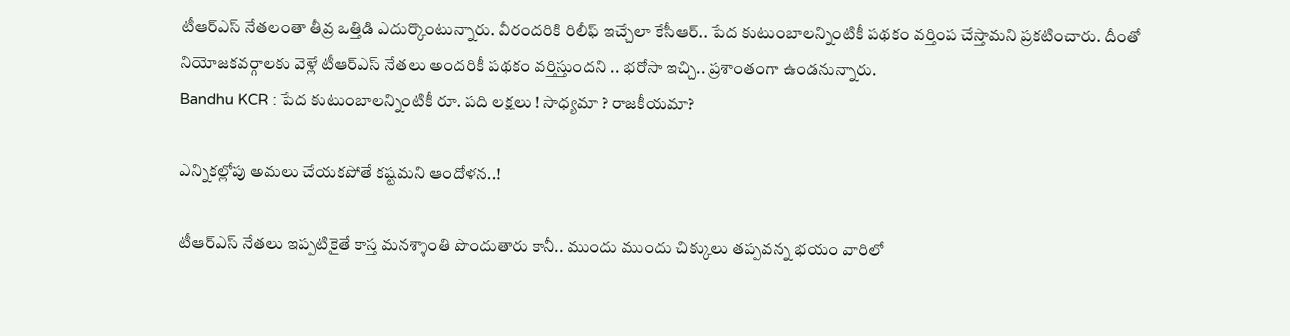టీఆర్ఎస్ నేతలంతా తీవ్ర ఒత్తిడి ఎదుర్కొంటున్నారు. వీరందరికి రిలీఫ్ ఇచ్చేలా కేసీఆర్.. పేద కుటుంబాలన్నింటికీ పథకం వర్తింప చేస్తామని ప్రకటించారు. దీంతో నియోజకవర్గాలకు వెళ్లే టీఆర్ఎస్ నేతలు అందరికీ పథకం వర్తిస్తుందని .. భరోసా ఇచ్చి.. ప్రశాంతంగా ఉండనున్నారు.
Bandhu KCR : పేద కుటుంబాలన్నింటికీ రూ. పది ల‌క్షలు ! సాధ్యమా ? రాజకీయమా?

ఎన్నికల్లోపు అమలు చేయకపోతే కష్టమని ఆందోళన..!

టీఆర్ఎస్ నేతలు ఇప్పటికైతే కాస్త మనశ్శాంతి పొందుతారు కానీ.. ముందు ముందు చిక్కులు తప్పవన్న భయం వారిలో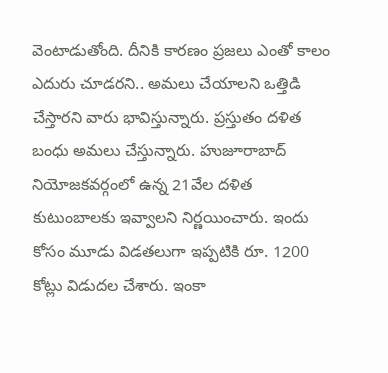వెంటాడుతోంది. దీనికి కారణం ప్రజలు ఎంతో కాలం ఎదురు చూడరని.. అమలు చేయాలని ఒత్తిడి చేస్తారని వారు భావిస్తున్నారు. ప్రస్తుతం దళిత బంధు అమలు చేస్తున్నారు. హుజూరాబాద్ నియోజకవర్గంలో ఉన్న 21వేల దళిత కుటుంబాలకు ఇవ్వాలని నిర్ణయించారు. ఇందు కోసం మూడు విడతలుగా ఇప్పటికి రూ. 1200 కోట్లు విడుదల చేశారు. ఇంకా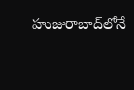హుజురాబాద్‌లోనే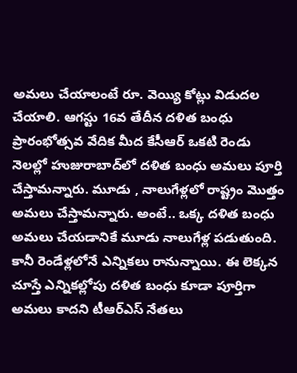అమలు చేయాలంటే రూ. వెయ్యి కోట్లు విడుదల చేయాలి. ఆగస్టు 16వ తేదీన దళిత బంధు ప్రారంభోత్సవ వేదిక మీద కేసీఆర్ ఒకటి రెండు నెలల్లో హుజురాబాద్‌లో దళిత బంధు అమలు పూర్తి చేస్తామన్నారు. మూడు , నాలుగేళ్లలో రాష్ట్రం మొత్తం అమలు చేస్తామన్నారు. అంటే.. ఒక్క దళిత బంధు అమలు చేయడానికే మూడు నాలుగేళ్ల పడుతుంది. కానీ రెండేళ్లలోనే ఎన్నికలు రానున్నాయి. ఈ లెక్కన చూస్తే ఎన్నికల్లోపు దళిత బంధు కూడా పూర్తిగా అమలు కాదని టీఆర్ఎస్ నేతలు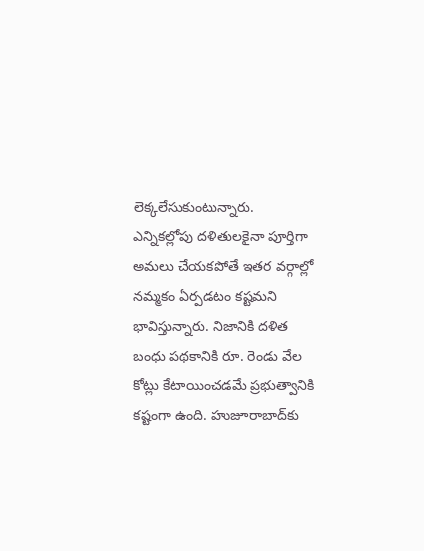లెక్కలేసుకుంటున్నారు. ఎన్నికల్లోపు దళితులకైనా పూర్తిగా అమలు చేయకపోతే ఇతర వర్గాల్లో నమ్మకం ఏర్పడటం కష్టమని భావిస్తున్నారు. నిజానికి దళిత బంధు పథకానికి రూ. రెండు వేల కోట్లు కేటాయించడమే ప్రభుత్వానికి కష్టంగా ఉంది. హుజూరాబాద్‌కు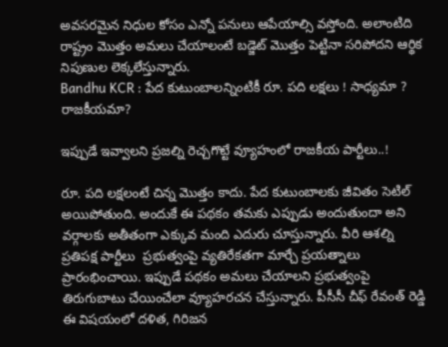అవసరమైన నిధుల కోసం ఎన్నో పనులు ఆపేయాల్సి వస్తోంది. అలాంటిది రాష్ట్రం మొత్తం అమలు చేయాలంటే బడ్జెట్ మొత్తం పెట్టినా సరిపోదని ఆర్థిక నిపుణుల లెక్కలేస్తున్నారు.
Bandhu KCR : పేద కుటుంబాలన్నింటికీ రూ. పది ల‌క్షలు ! సాధ్యమా ? రాజకీయమా?

ఇప్పుడే ఇవ్వాలని ప్రజల్ని రెచ్చగొట్టే వ్యూహంలో రాజకీయ పార్టీలు..!

రూ. పది లక్షలంటే చిన్న మొత్తం కాదు. పేద కుటుంబాలకు జీవితం సెటిల్ అయిపోతుంది. అందుకే ఈ పథకం తమకు ఎప్పుడు అందుతుందా అని వర్గాలకు అతీతంగా ఎక్కువ మంది ఎదురు చూస్తున్నారు. వీరి ఆశల్ని ప్రతిపక్ష పార్టీలు  ప్రభుత్వంపై వ్యతిరేకతగా మార్చే ప్రయత్నాలు ప్రారంభించాయి. ఇప్పుడే పథకం అమలు చేయాలని ప్రభుత్వంపై తిరుగుబాటు చేయించేలా వ్యూహరచన చేస్తున్నారు. పీసీసీ చీఫ్ రేవంత్ రెడ్డి ఈ విషయంలో దళిత, గిరిజన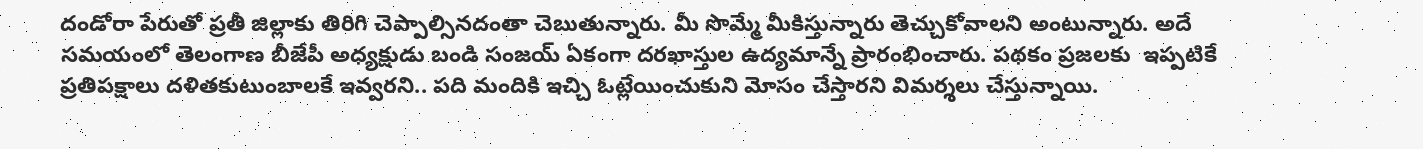దండోరా పేరుతో ప్రతీ జిల్లాకు తిరిగి చెప్పాల్సినదంతా చెబుతున్నారు. మీ సొమ్మే మీకిస్తున్నారు తెచ్చుకోవాలని అంటున్నారు. అదే సమయంలో తెలంగాణ బీజేపీ అధ్యక్షుడు బండి సంజయ్ ఏకంగా దరఖాస్తుల ఉద్యమాన్నే ప్రారంభించారు. పథకం ప్రజలకు  ఇప్పటికే ప్రతిపక్షాలు దళితకుటుంబాలకే ఇవ్వరని.. పది మందికి ఇచ్చి ఓట్లేయించుకుని మోసం చేస్తారని విమర్శలు చేస్తున్నాయి.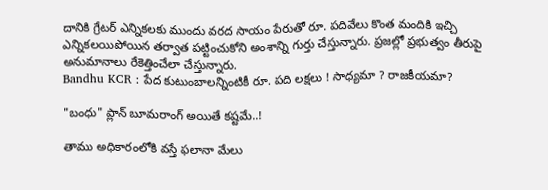దానికి గ్రేటర్ ఎన్నికలకు ముందు వరద సాయం పేరుతో రూ. పదివేలు కొంత మందికి ఇచ్చి ఎన్నికలయిపోయిన తర్వాత పట్టించుకోని అంశాన్ని గుర్తు చేస్తున్నారు. ప్రజల్లో ప్రభుత్వం తీరుపై అనుమానాలు రేకెత్తించేలా చేస్తున్నారు.
Bandhu KCR : పేద కుటుంబాలన్నింటికీ రూ. పది ల‌క్షలు ! సాధ్యమా ? రాజకీయమా?

"బంధు" ప్లాన్ బూమరాంగ్ అయితే కష్టమే..!

తాము అధికారంలోకి వస్తే ఫలానా మేలు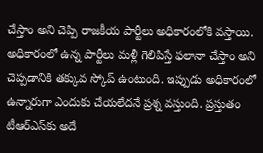చేస్తాం అని చెప్పి రాజకీయ పార్టీలు అధికారంలోకి వస్తాయి. అధికారంలో ఉన్న పార్టీలు మళ్లీ గెలిపిస్తే ఫలానా చేస్తాం అని చెప్పడానికి తక్కువ స్కోప్ ఉంటుంది. ఇప్పుడు అధికారంలో ఉన్నారుగా ఎందుకు చేయలేదనే ప్రశ్న వస్తుంది. ప్రస్తుతం టీఆర్ఎస్‌కు అదే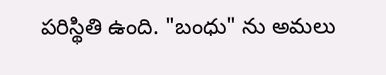పరిస్థితి ఉంది. "బంధు" ను అమలు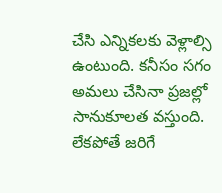చేసి ఎన్నికలకు వెళ్లాల్సి ఉంటుంది. కనీసం సగం అమలు చేసినా ప్రజల్లో సానుకూలత వస్తుంది. లేకపోతే జరిగే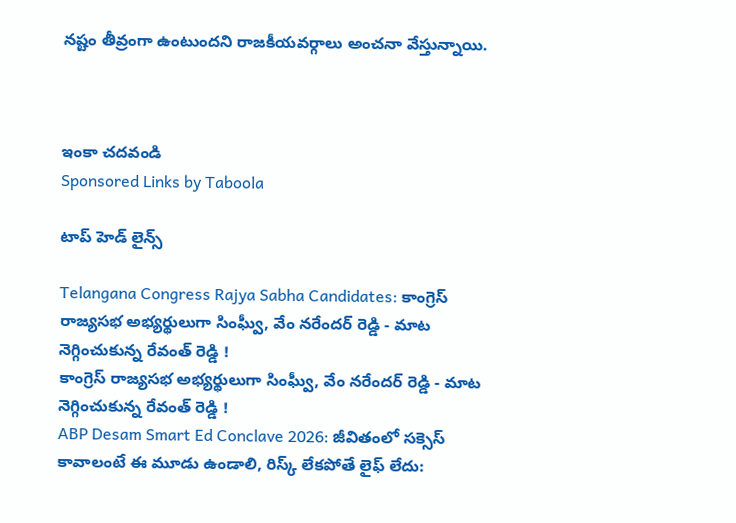నష్టం తీవ్రంగా ఉంటుందని రాజకీయవర్గాలు అంచనా వేస్తున్నాయి.



ఇంకా చదవండి
Sponsored Links by Taboola

టాప్ హెడ్ లైన్స్

Telangana Congress Rajya Sabha Candidates: కాంగ్రెస్ రాజ్యసభ అభ్యర్థులుగా సింఘ్వీ, వేం నరేందర్ రెడ్డి - మాట నెగ్గించుకున్న రేవంత్ రెడ్డి !
కాంగ్రెస్ రాజ్యసభ అభ్యర్థులుగా సింఘ్వీ, వేం నరేందర్ రెడ్డి - మాట నెగ్గించుకున్న రేవంత్ రెడ్డి !
ABP Desam Smart Ed Conclave 2026: జీవితంలో సక్సెస్ కావాలంటే ఈ మూడు ఉండాలి, రిస్క్ లేకపోతే లైఫ్ లేదు: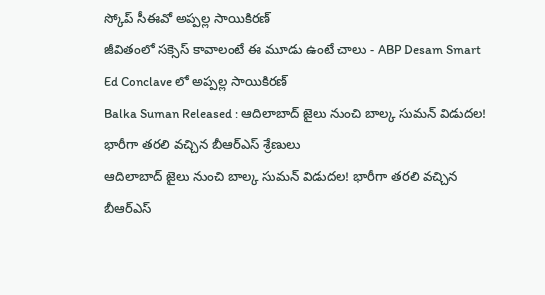స్కోప్ సీఈవో అప్పల్ల సాయికిరణ్
జీవితంలో సక్సెస్ కావాలంటే ఈ మూడు ఉంటే చాలు - ABP Desam Smart Ed Conclave లో అప్పల్ల సాయికిరణ్
Balka Suman Released : ఆదిలాబాద్ జైలు నుంచి బాల్క సుమన్ విడుదల! భారీగా తరలి వచ్చిన బీఆర్‌ఎస్‌ శ్రేణులు
ఆదిలాబాద్ జైలు నుంచి బాల్క సుమన్ విడుదల! భారీగా తరలి వచ్చిన బీఆర్‌ఎస్‌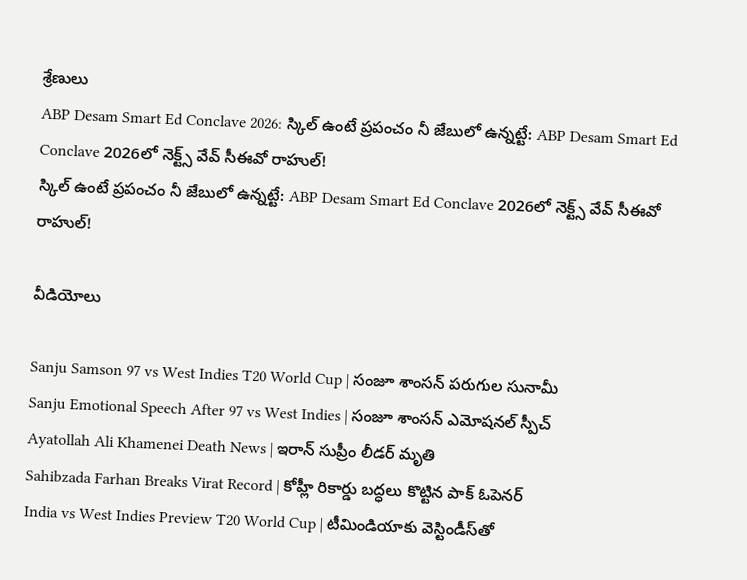శ్రేణులు
ABP Desam Smart Ed Conclave 2026: స్కిల్ ఉంటే ప్రపంచం నీ జేబులో ఉన్నట్టే: ABP Desam Smart Ed Conclave 2026లో నెక్ట్స్‌ వేవ్‌ సీఈవో రాహుల్‌!
స్కిల్ ఉంటే ప్రపంచం నీ జేబులో ఉన్నట్టే: ABP Desam Smart Ed Conclave 2026లో నెక్ట్స్‌ వేవ్‌ సీఈవో రాహుల్‌!

వీడియోలు

Sanju Samson 97 vs West Indies T20 World Cup | సంజూ శాంసన్ పరుగుల సునామీ
Sanju Emotional Speech After 97 vs West Indies | సంజూ శాంసన్ ఎమోషనల్ స్పీచ్
Ayatollah Ali Khamenei Death News | ఇరాన్ సుప్రీం లీడర్ మృతి
Sahibzada Farhan Breaks Virat Record | కోహ్లీ రికార్డు బద్ధలు కొట్టిన పాక్ ఓపెనర్
India vs West Indies Preview T20 World Cup | టీమిండియాకు వెస్టిండీస్‌తో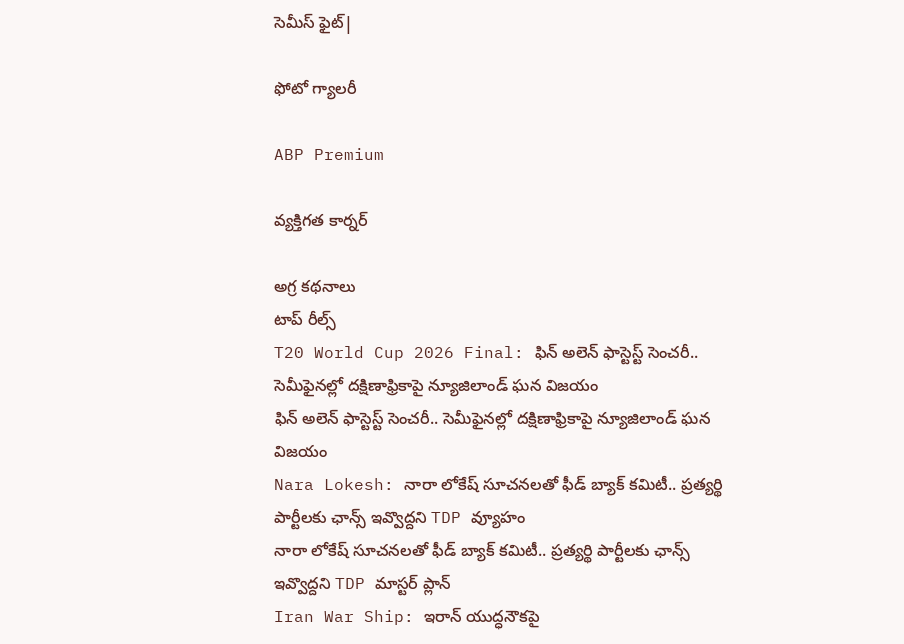సెమీస్ ఫైట్|

ఫోటో గ్యాలరీ

ABP Premium

వ్యక్తిగత కార్నర్

అగ్ర కథనాలు
టాప్ రీల్స్
T20 World Cup 2026 Final: ఫిన్ అలెన్ ఫాస్టెస్ట్ సెంచరీ.. సెమీఫైనల్లో దక్షిణాఫ్రికాపై న్యూజిలాండ్ ఘన విజయం
ఫిన్ అలెన్ ఫాస్టెస్ట్ సెంచరీ.. సెమీఫైనల్లో దక్షిణాఫ్రికాపై న్యూజిలాండ్ ఘన విజయం
Nara Lokesh: నారా లోకేష్ సూచనలతో ఫీడ్ బ్యాక్ కమిటీ.. ప్రత్యర్థి పార్టీలకు ఛాన్స్ ఇవ్వొద్దని TDP వ్యూహం
నారా లోకేష్ సూచనలతో ఫీడ్ బ్యాక్ కమిటీ.. ప్రత్యర్థి పార్టీలకు ఛాన్స్ ఇవ్వొద్దని TDP మాస్టర్ ప్లాన్
Iran War Ship: ఇరాన్ యుద్ధనౌకపై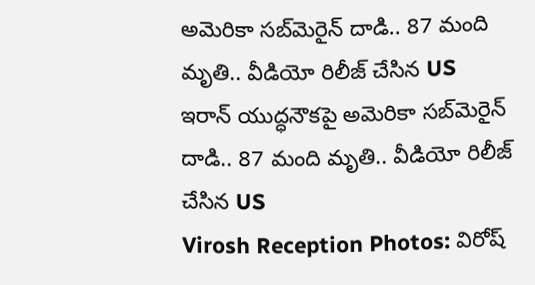అమెరికా సబ్‌మెరైన్ దాడి.. 87 మంది మృతి.. వీడియో రిలీజ్ చేసిన US
ఇరాన్ యుద్ధనౌకపై అమెరికా సబ్‌మెరైన్ దాడి.. 87 మంది మృతి.. వీడియో రిలీజ్ చేసిన US
Virosh Reception Photos: విరోష్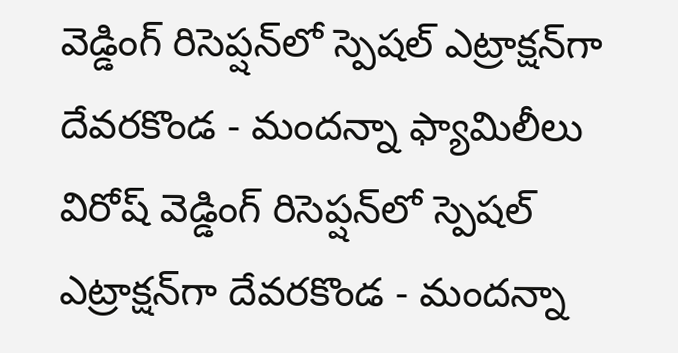వెడ్డింగ్ రిసెప్షన్‌లో స్పెషల్‌ ఎట్రాక్షన్‌గా దేవరకొండ - మందన్నా ఫ్యామిలీలు
విరోష్ వెడ్డింగ్ రిసెప్షన్‌లో స్పెషల్‌ ఎట్రాక్షన్‌గా దేవరకొండ - మందన్నా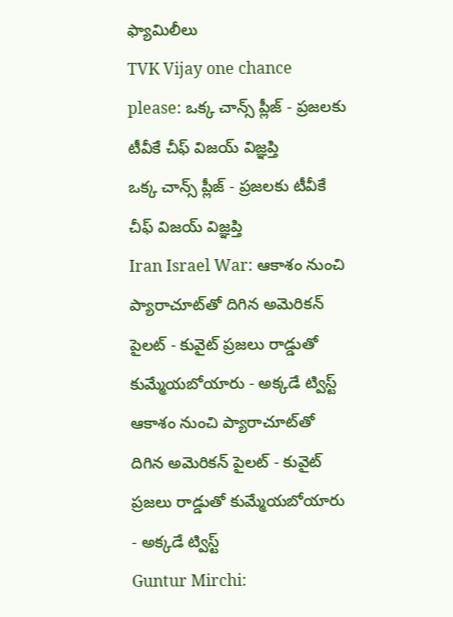ఫ్యామిలీలు
TVK Vijay one chance please: ఒక్క చాన్స్ ప్లీజ్ - ప్రజలకు టీవీకే చీఫ్ విజయ్ విజ్ఞప్తి
ఒక్క చాన్స్ ప్లీజ్ - ప్రజలకు టీవీకే చీఫ్ విజయ్ విజ్ఞప్తి
Iran Israel War: ఆకాశం నుంచి ప్యారాచూట్‌తో దిగిన అమెరికన్ పైలట్ - కువైట్ ప్రజలు రాడ్డుతో కుమ్మేయబోయారు - అక్కడే ట్విస్ట్
ఆకాశం నుంచి ప్యారాచూట్‌తో దిగిన అమెరికన్ పైలట్ - కువైట్ ప్రజలు రాడ్డుతో కుమ్మేయబోయారు - అక్కడే ట్విస్ట్
Guntur Mirchi: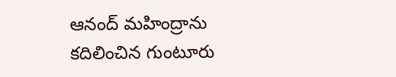ఆనంద్ మహింద్రాను కదిలించిన గుంటూరు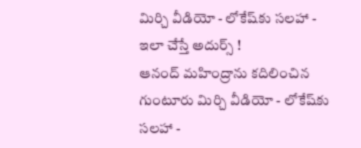మిర్చి వీడియో - లోకేష్‌కు సలహా - ఇలా చేస్తే అదుర్స్ !
ఆనంద్ మహింద్రాను కదిలించిన గుంటూరు మిర్చి వీడియో - లోకేష్‌కు సలహా -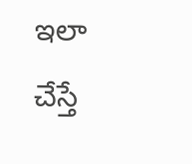ఇలా చేస్తే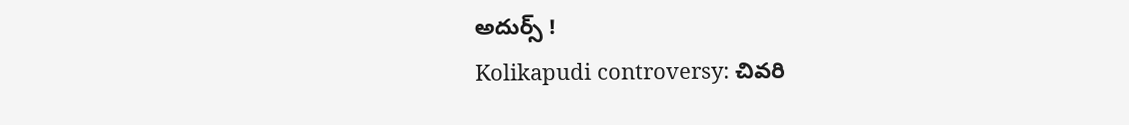అదుర్స్ !
Kolikapudi controversy: చివరి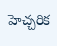హెచ్చరిక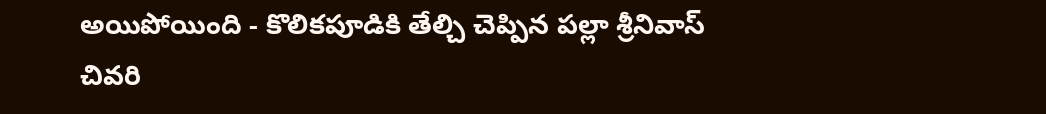అయిపోయింది - కొలికపూడికి తేల్చి చెప్పిన పల్లా శ్రీనివాస్
చివరి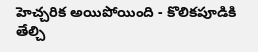హెచ్చరిక అయిపోయింది - కొలికపూడికి తేల్చి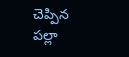చెప్పిన పల్లా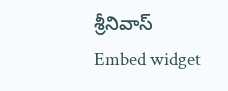శ్రీనివాస్
Embed widget